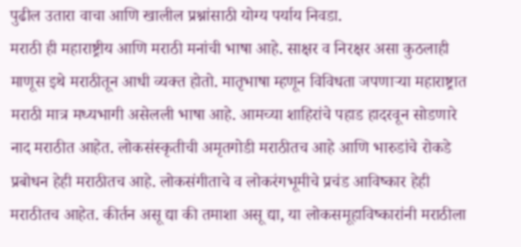पुढील उतारा वाचा आणि खालील प्रश्नांसाठी योग्य पर्याय निवडा.
मराठी ही महाराष्ट्रीय आणि मराठी मनांची भाषा आहे. साक्षर व निरक्षर असा कुठलाही माणूस इथे मराठीतून आधी व्यक्त होतो. मातृभाषा म्हणून विविधता जपणाऱ्या महाराष्ट्रात मराठी मात्र मध्यभागी असेलली भाषा आहे. आमच्या शाहिरांचे पहाड हादरवून सोडणारे नाद मराठीत आहेत. लोकसंस्कृतीची अमृतगोडी मराठीतच आहे आणि भारुडांचे रोकडे प्रबोधन हेही मराठीतच आहे. लोकसंगीताचे व लोकरंगभूमीचे प्रचंड आविष्कार हेही मराठीतच आहेत. कीर्तन असू द्या की तमाशा असू द्या, या लोकसमूहाविष्कारांनी मराठीला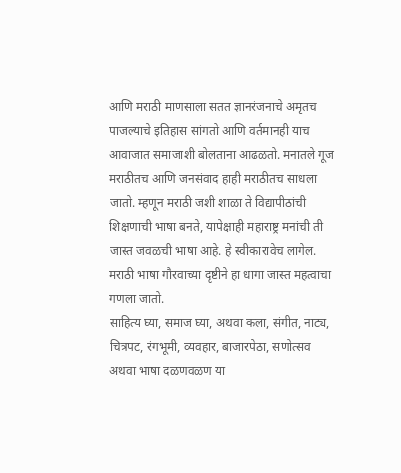आणि मराठी माणसाला सतत ज्ञानरंजनाचे अमृतच पाजल्याचे इतिहास सांगतो आणि वर्तमानही याच आवाजात समाजाशी बोलताना आढळतो. मनातले गूज मराठीतच आणि जनसंवाद हाही मराठीतच साधला जातो. म्हणून मराठी जशी शाळा ते विद्यापीठांची शिक्षणाची भाषा बनते, यापेक्षाही महाराष्ट्र मनांची ती जास्त जवळची भाषा आहे. हे स्वीकारावेच लागेल. मराठी भाषा गौरवाच्या दृष्टीने हा धागा जास्त महत्वाचा गणला जातो.
साहित्य घ्या, समाज घ्या, अथवा कला, संगीत, नाट्य, चित्रपट, रंगभूमी, व्यवहार, बाजारपेठा, सणोत्सव अथवा भाषा दळणवळण या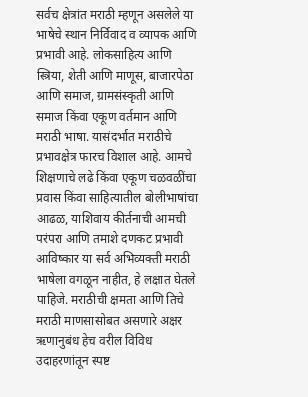सर्वच क्षेत्रांत मराठी म्हणून असलेले या भाषेचे स्थान निर्विवाद व व्यापक आणि प्रभावी आहे. लोकसाहित्य आणि स्त्रिया, शेती आणि माणूस, बाजारपेठा आणि समाज, ग्रामसंस्कृती आणि समाज किंवा एकूण वर्तमान आणि मराठी भाषा. यासंदर्भात मराठीचे प्रभावक्षेत्र फारच विशाल आहे. आमचे शिक्षणाचे लढे किंवा एकूण चळवळींचा प्रवास किंवा साहित्यातील बोलीभाषांचा आढळ, याशिवाय कीर्तनाची आमची परंपरा आणि तमाशे दणकट प्रभावी आविष्कार या सर्व अभिव्यक्ती मराठी भाषेला वगळून नाहीत, हे लक्षात घेतले पाहिजे. मराठीची क्षमता आणि तिचे मराठी माणसासोबत असणारे अक्षर ऋणानुबंध हेच वरील विविध उदाहरणांतून स्पष्ट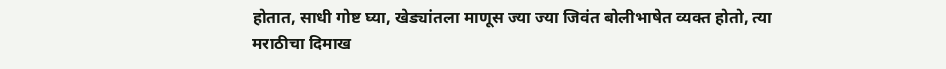होतात, साधी गोष्ट घ्या, खेड्यांतला माणूस ज्या ज्या जिवंत बोलीभाषेत व्यक्त होतो, त्या मराठीचा दिमाख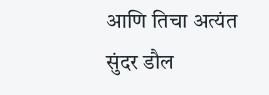आणि तिचा अत्यंत सुंदर डौल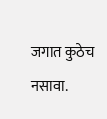जगात कुठेच नसावा.